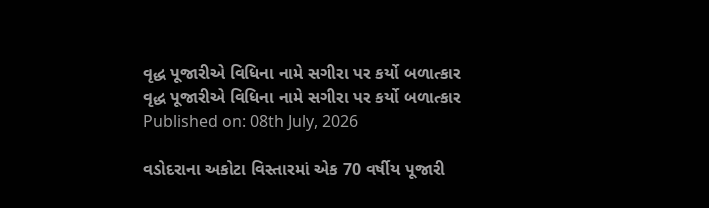વૃદ્ધ પૂજારીએ વિધિના નામે સગીરા પર કર્યો બળાત્કાર
વૃદ્ધ પૂજારીએ વિધિના નામે સગીરા પર કર્યો બળાત્કાર
Published on: 08th July, 2026

વડોદરાના અકોટા વિસ્તારમાં એક 70 વર્ષીય પૂજારી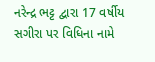નરેન્દ્ર ભટ્ટ દ્વારા 17 વર્ષીય સગીરા પર વિધિના નામે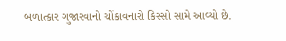બળાત્કાર ગુજારવાનો ચોંકાવનારો કિસ્સો સામે આવ્યો છે.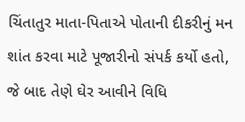ચિંતાતુર માતા-પિતાએ પોતાની દીકરીનું મન શાંત કરવા માટે પૂજારીનો સંપર્ક કર્યો હતો, જે બાદ તેણે ઘેર આવીને વિધિ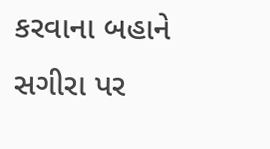કરવાના બહાને સગીરા પર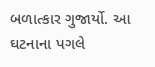બળાત્કાર ગુજાર્યો. આ ઘટનાના પગલે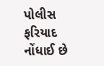પોલીસ ફરિયાદ નોંધાઈ છે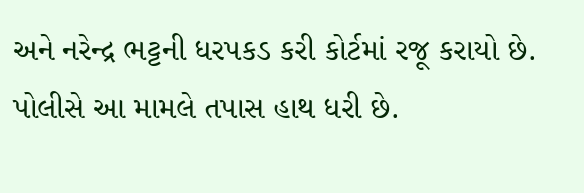અને નરેન્દ્ર ભટ્ટની ધરપકડ કરી કોર્ટમાં રજૂ કરાયો છે. પોલીસે આ મામલે તપાસ હાથ ધરી છે.